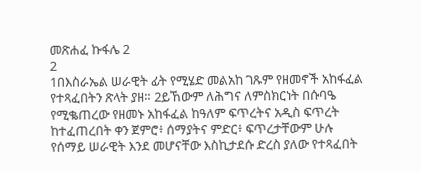መጽሐፈ ኩፋሌ 2
2
1በእስራኤል ሠራዊት ፊት የሚሄድ መልአከ ገጹም የዘመኖች አከፋፈል የተጻፈበትን ጽላት ያዘ። 2ይኸውም ለሕግና ለምስክርነት በሱባዔ የሚቈጠረው የዘመኑ አከፋፈል ከዓለም ፍጥረትና አዲስ ፍጥረት ከተፈጠረበት ቀን ጀምሮ፥ ሰማያትና ምድር፥ ፍጥረታቸውም ሁሉ የሰማይ ሠራዊት እንደ መሆናቸው እስኪታደሱ ድረስ ያለው የተጻፈበት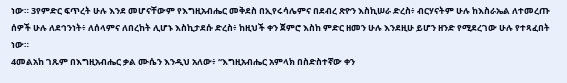ነው። 3የምድር ፍጥረት ሁሉ እንደ መሆናቸውም የእግዚአብሔር መቅደስ በኢየሩሳሌምና በደብረ ጽዮን እስኪሠራ ድረስ፥ ብርሃናትም ሁሉ ከእስራኤል ለተመረጡ ሰዎች ሁሉ ለደኅንነት፥ ለሰላምና ለበረከት ሊሆኑ እስኪታደሱ ድረስ፥ ከዚህች ቀን ጀምሮ እስከ ምድር ዘመን ሁሉ እንደዚሁ ይሆን ዘንድ የሚደረገው ሁሉ የተጻፈበት ነው።
4መልአከ ገጹም በእግዚአብሔር ቃል ሙሴን እንዲህ አለው፥ “እግዚአብሔር አምላክ በስድስተኛው ቀን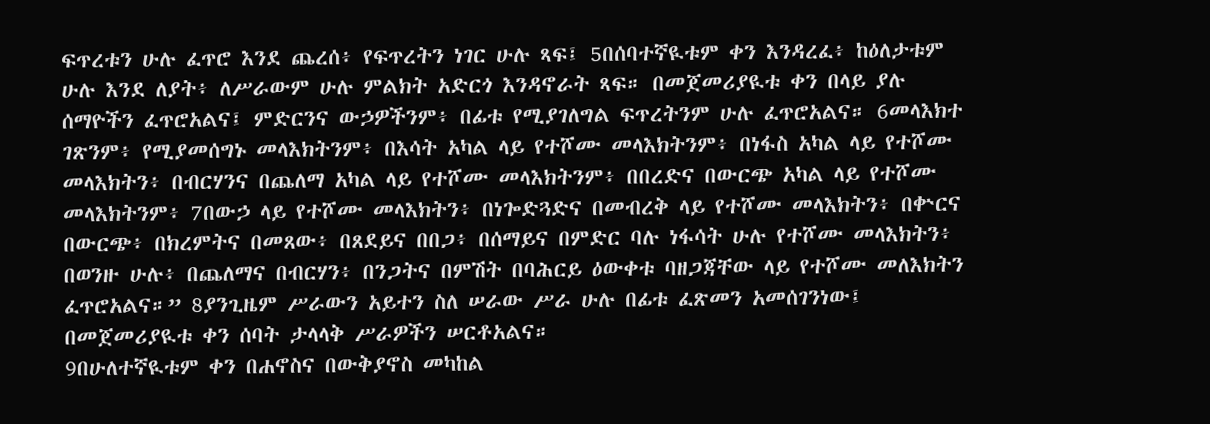ፍጥረቱን ሁሉ ፈጥሮ እንደ ጨረሰ፥ የፍጥረትን ነገር ሁሉ ጻፍ፤ 5በሰባተኛዪቱም ቀን እንዳረፈ፥ ከዕለታቱም ሁሉ እንደ ለያት፥ ለሥራውም ሁሉ ምልክት አድርጎ እንዳኖራት ጻፍ። በመጀመሪያዪቱ ቀን በላይ ያሉ ሰማዮችን ፈጥሮአልና፤ ምድርንና ውኃዎችንም፥ በፊቱ የሚያገለግል ፍጥረትንም ሁሉ ፈጥሮአልና። 6መላእክተ ገጽንም፥ የሚያመሰግኑ መላእክትንም፥ በእሳት አካል ላይ የተሾሙ መላእክትንም፥ በነፋስ አካል ላይ የተሾሙ መላእክትን፥ በብርሃንና በጨለማ አካል ላይ የተሾሙ መላእክትንም፥ በበረድና በውርጭ አካል ላይ የተሾሙ መላእክትንም፥ 7በውኃ ላይ የተሾሙ መላእክትን፥ በነጐድጓድና በመብረቅ ላይ የተሾሙ መላእክትን፥ በቍርና በውርጭ፥ በክረምትና በመጸው፥ በጸደይና በበጋ፥ በሰማይና በምድር ባሉ ነፋሳት ሁሉ የተሾሙ መላእክትን፥ በወንዙ ሁሉ፥ በጨለማና በብርሃን፥ በንጋትና በምሽት በባሕርይ ዕውቀቱ ባዘጋጃቸው ላይ የተሾሙ መለእክትን ፈጥሮአልና።” 8ያንጊዜም ሥራውን አይተን ስለ ሠራው ሥራ ሁሉ በፊቱ ፈጽመን አመሰገንነው፤ በመጀመሪያዪቱ ቀን ሰባት ታላላቅ ሥራዎችን ሠርቶአልና።
9በሁለተኛዪቱም ቀን በሐኖስና በውቅያኖስ መካከል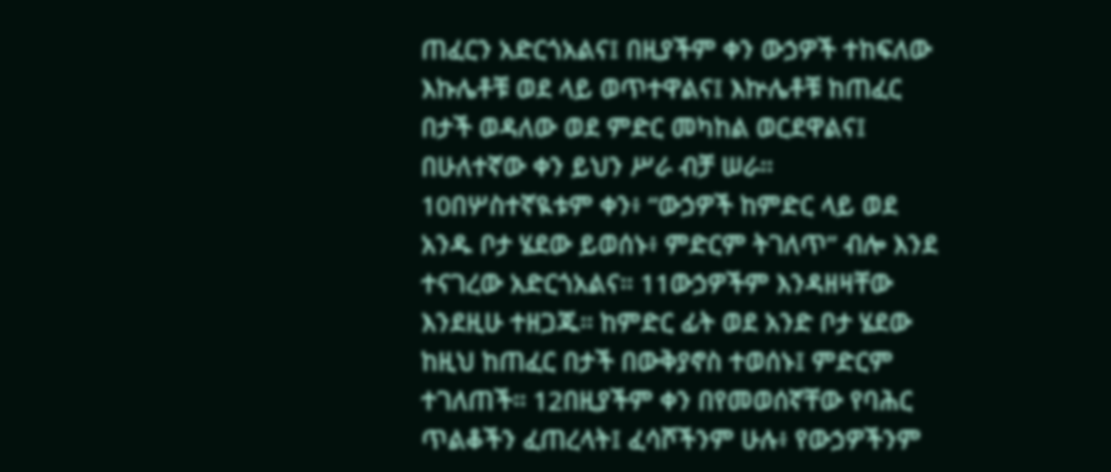ጠፈርን አድርጎአልና፤ በዚያችም ቀን ውኃዎች ተከፍለው እኩሌቶቹ ወደ ላይ ወጥተዋልና፤ እኵሌቶቹ ከጠፈር በታች ወዳለው ወደ ምድር መካከል ወርደዋልና፤ በሁለተኛው ቀን ይህን ሥራ ብቻ ሠራ።
10በሦስተኛዪቱም ቀን፥ “ውኃዎች ከምድር ላይ ወደ አንዱ ቦታ ሄደው ይወሰኑ፥ ምድርም ትገለጥ” ብሎ እንደ ተናገረው አድርጎአልና። 11ውኃዎችም እንዳዘዛቸው እንደዚሁ ተዘጋጁ። ከምድር ፊት ወደ አንድ ቦታ ሄደው ከዚህ ከጠፈር በታች በውቅያኖስ ተወሰኑ፤ ምድርም ተገለጠች። 12በዚያችም ቀን በየመወሰኛቸው የባሕር ጥልቆችን ፈጠረላት፤ ፈሳሾችንም ሁሉ፥ የውኃዎችንም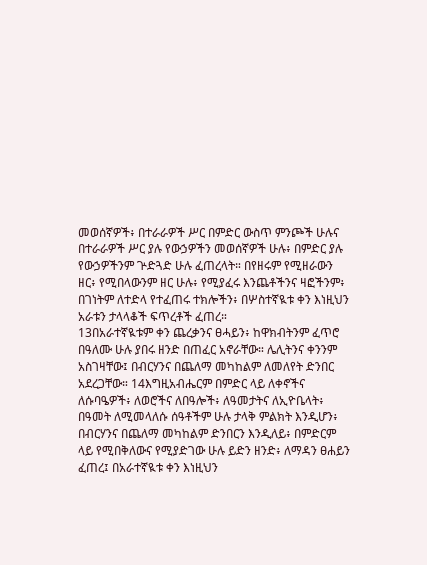መወሰኛዎች፥ በተራራዎች ሥር በምድር ውስጥ ምንጮች ሁሉና በተራራዎች ሥር ያሉ የውኃዎችን መወሰኛዎች ሁሉ፥ በምድር ያሉ የውኃዎችንም ጕድጓድ ሁሉ ፈጠረላት። በየዘሩም የሚዘራውን ዘር፥ የሚበላውንም ዘር ሁሉ፥ የሚያፈሩ እንጨቶችንና ዛፎችንም፥ በገነትም ለተድላ የተፈጠሩ ተክሎችን፥ በሦስተኛዪቱ ቀን እነዚህን አራቱን ታላላቆች ፍጥረቶች ፈጠረ።
13በአራተኛዪቱም ቀን ጨረቃንና ፀሓይን፥ ከዋክብትንም ፈጥሮ በዓለሙ ሁሉ ያበሩ ዘንድ በጠፈር አኖራቸው። ሌሊትንና ቀንንም አስገዛቸው፤ በብርሃንና በጨለማ መካከልም ለመለየት ድንበር አደረጋቸው። 14እግዚአብሔርም በምድር ላይ ለቀኖችና ለሱባዔዎች፥ ለወሮችና ለበዓሎች፥ ለዓመታትና ለኢዮቤላት፥ በዓመት ለሚመላለሱ ሰዓቶችም ሁሉ ታላቅ ምልክት እንዲሆን፥ በብርሃንና በጨለማ መካከልም ድንበርን እንዲለይ፥ በምድርም ላይ የሚበቅለውና የሚያድገው ሁሉ ይድን ዘንድ፥ ለማዳን ፀሐይን ፈጠረ፤ በአራተኛዪቱ ቀን እነዚህን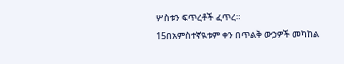ሦስቱን ፍጥረቶች ፈጥረ።
15በአምስተኛዪቱም ቀን በጥልቅ ውኃዎች መካከል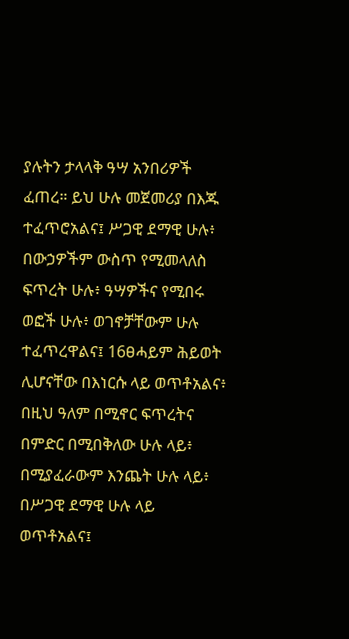ያሉትን ታላላቅ ዓሣ አንበሪዎች ፈጠረ። ይህ ሁሉ መጀመሪያ በእጁ ተፈጥሮአልና፤ ሥጋዊ ደማዊ ሁሉ፥ በውኃዎችም ውስጥ የሚመላለስ ፍጥረት ሁሉ፥ ዓሣዎችና የሚበሩ ወፎች ሁሉ፥ ወገኖቻቸውም ሁሉ ተፈጥረዋልና፤ 16ፀሓይም ሕይወት ሊሆናቸው በእነርሱ ላይ ወጥቶአልና፥ በዚህ ዓለም በሚኖር ፍጥረትና በምድር በሚበቅለው ሁሉ ላይ፥ በሚያፈራውም እንጨት ሁሉ ላይ፥ በሥጋዊ ደማዊ ሁሉ ላይ ወጥቶአልና፤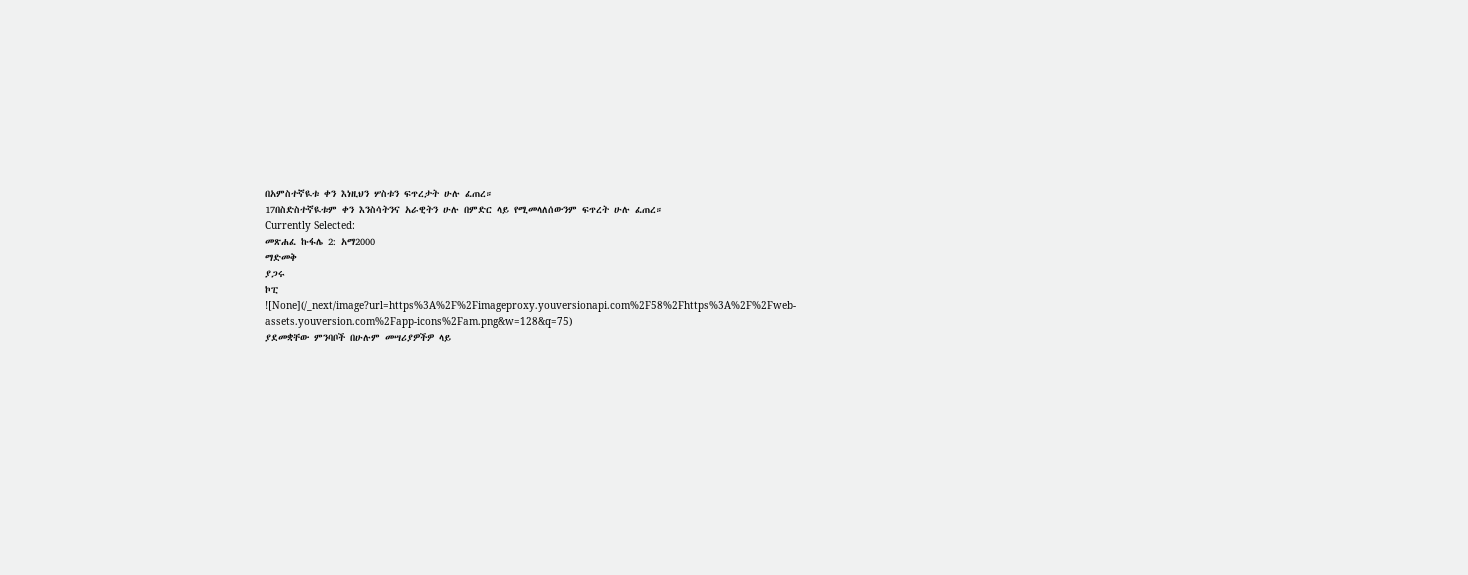በአምስተኛዪቱ ቀን እነዚህን ሦስቱን ፍጥረታት ሁሉ ፈጠረ።
17በስድስተኛዪቱም ቀን እንስሳትንና አራዊትን ሁሉ በምድር ላይ የሚመላለሰውንም ፍጥረት ሁሉ ፈጠረ።
Currently Selected:
መጽሐፈ ኩፋሌ 2: አማ2000
ማድመቅ
ያጋሩ
ኮፒ
![None](/_next/image?url=https%3A%2F%2Fimageproxy.youversionapi.com%2F58%2Fhttps%3A%2F%2Fweb-assets.youversion.com%2Fapp-icons%2Fam.png&w=128&q=75)
ያደመቋቸው ምንባቦች በሁሉም መሣሪያዎችዎ ላይ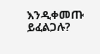እንዲቀመጡ ይፈልጋሉ?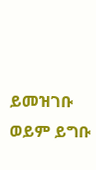ይመዝገቡ ወይም ይግቡ